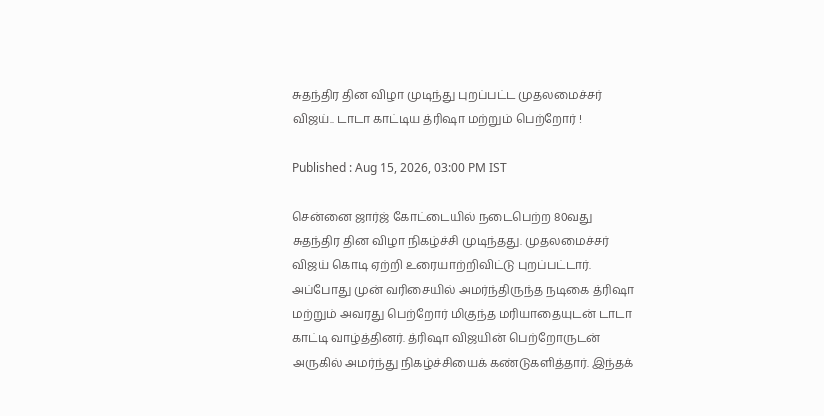சுதந்திர தின விழா முடிந்து புறப்பட்ட முதலமைச்சர் விஜய்.. டாடா காட்டிய த்ரிஷா மற்றும் பெற்றோர் !

Published : Aug 15, 2026, 03:00 PM IST

சென்னை ஜார்ஜ் கோட்டையில் நடைபெற்ற 80வது சுதந்திர தின விழா நிகழ்ச்சி முடிந்தது. முதலமைச்சர் விஜய் கொடி ஏற்றி உரையாற்றிவிட்டு புறப்பட்டார். அப்போது முன் வரிசையில் அமர்ந்திருந்த நடிகை த்ரிஷா மற்றும் அவரது பெற்றோர் மிகுந்த மரியாதையுடன் டாடா காட்டி வாழ்த்தினர். த்ரிஷா விஜயின் பெற்றோருடன் அருகில் அமர்ந்து நிகழ்ச்சியைக் கண்டுகளித்தார். இந்தக்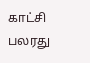காட்சி பலரது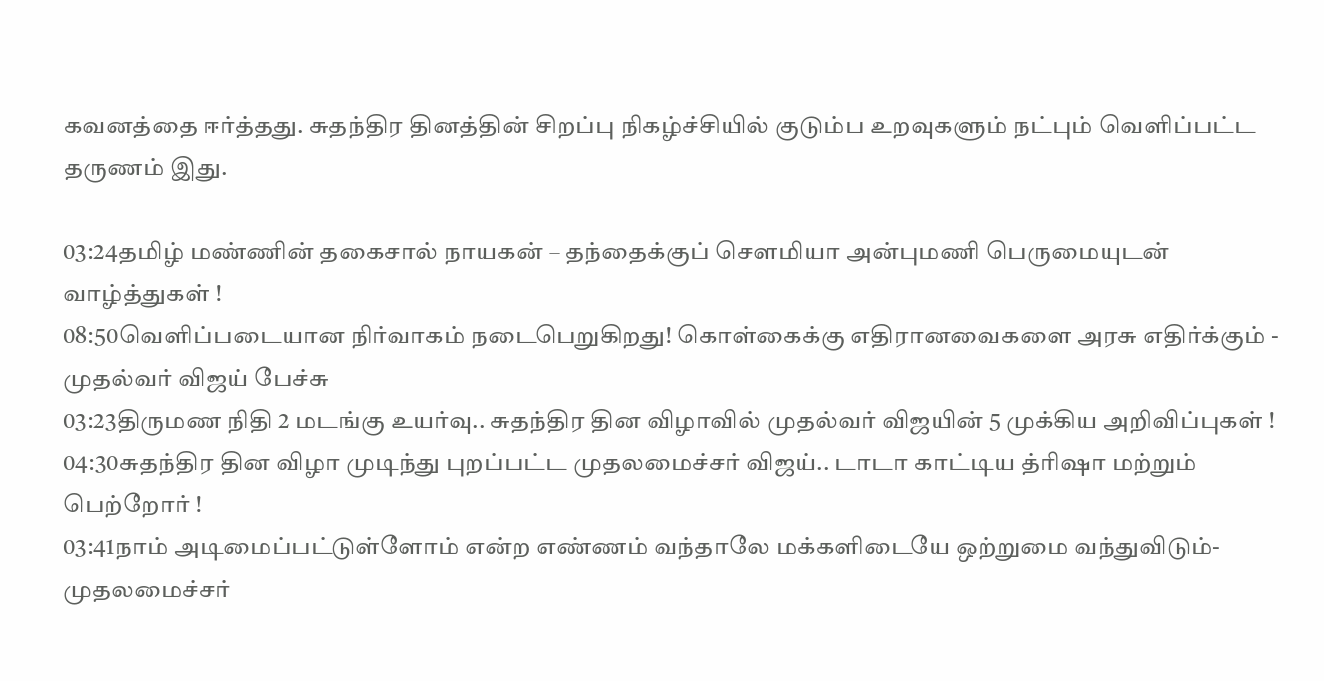கவனத்தை ஈர்த்தது. சுதந்திர தினத்தின் சிறப்பு நிகழ்ச்சியில் குடும்ப உறவுகளும் நட்பும் வெளிப்பட்ட தருணம் இது.

03:24தமிழ் மண்ணின் தகைசால் நாயகன் – தந்தைக்குப் சௌமியா அன்புமணி பெருமையுடன் வாழ்த்துகள் !
08:50வெளிப்படையான நிர்வாகம் நடைபெறுகிறது! கொள்கைக்கு எதிரானவைகளை அரசு எதிர்க்கும் - முதல்வர் விஜய் பேச்சு
03:23திருமண நிதி 2 மடங்கு உயர்வு.. சுதந்திர தின விழாவில் முதல்வர் விஜயின் 5 முக்கிய அறிவிப்புகள் !
04:30சுதந்திர தின விழா முடிந்து புறப்பட்ட முதலமைச்சர் விஜய்.. டாடா காட்டிய த்ரிஷா மற்றும் பெற்றோர் !
03:41நாம் அடிமைப்பட்டுள்ளோம் என்ற எண்ணம் வந்தாலே மக்களிடையே ஒற்றுமை வந்துவிடும்- முதலமைச்சர்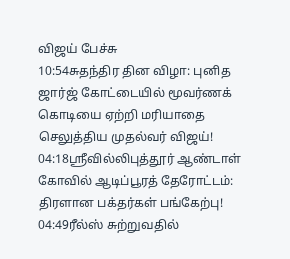விஜய் பேச்சு
10:54சுதந்திர தின விழா: புனித ஜார்ஜ் கோட்டையில் மூவர்ணக் கொடியை ஏற்றி மரியாதை செலுத்திய முதல்வர் விஜய்!
04:18ஸ்ரீவில்லிபுத்தூர் ஆண்டாள் கோவில் ஆடிப்பூரத் தேரோட்டம்: திரளான பக்தர்கள் பங்கேற்பு!
04:49ரீல்ஸ் சுற்றுவதில்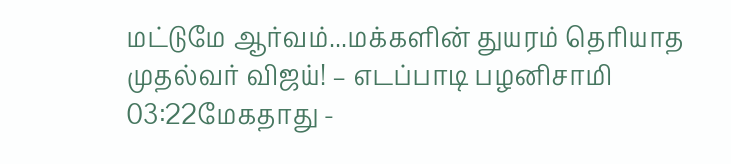மட்டுமே ஆர்வம்...மக்களின் துயரம் தெரியாத முதல்வர் விஜய்! – எடப்பாடி பழனிசாமி
03:22மேகதாது -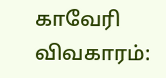காவேரி விவகாரம்: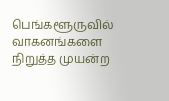பெங்களூருவில் வாகனங்களை நிறுத்த முயன்ற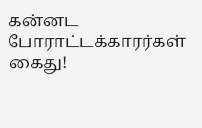கன்னட போராட்டக்காரர்கள் கைது!